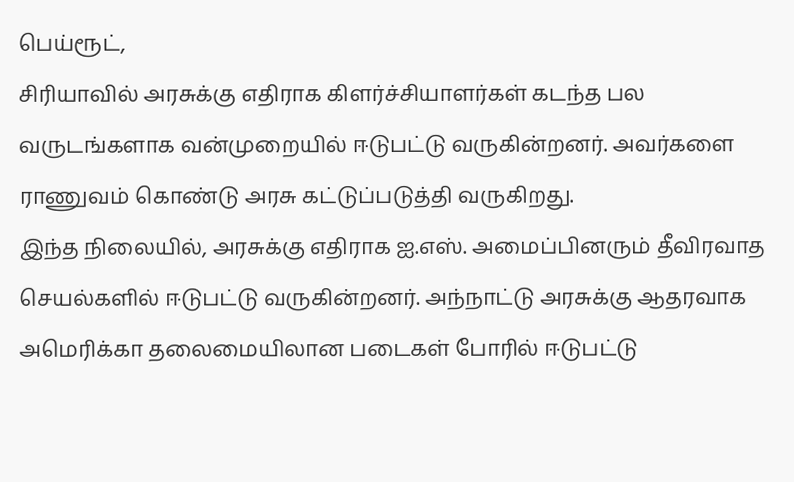பெய்ரூட்,
சிரியாவில் அரசுக்கு எதிராக கிளர்ச்சியாளர்கள் கடந்த பல வருடங்களாக வன்முறையில் ஈடுபட்டு வருகின்றனர். அவர்களை ராணுவம் கொண்டு அரசு கட்டுப்படுத்தி வருகிறது.
இந்த நிலையில், அரசுக்கு எதிராக ஐ.எஸ். அமைப்பினரும் தீவிரவாத செயல்களில் ஈடுபட்டு வருகின்றனர். அந்நாட்டு அரசுக்கு ஆதரவாக அமெரிக்கா தலைமையிலான படைகள் போரில் ஈடுபட்டு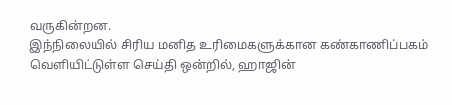வருகின்றன.
இந்நிலையில் சிரிய மனித உரிமைகளுக்கான கண்காணிப்பகம் வெளியிட்டுள்ள செய்தி ஒன்றில், ஹாஜின்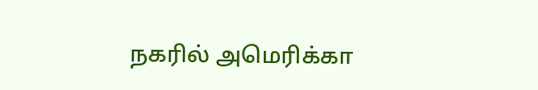நகரில் அமெரிக்கா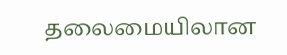தலைமையிலான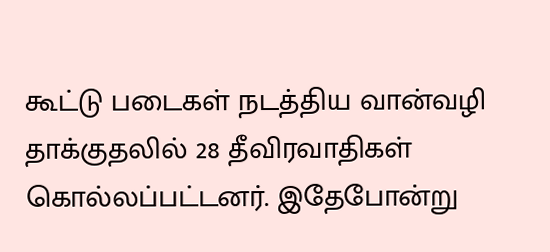கூட்டு படைகள் நடத்திய வான்வழி தாக்குதலில் 28 தீவிரவாதிகள் கொல்லப்பட்டனர். இதேபோன்று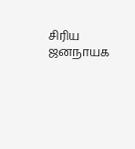சிரிய ஜனநாயக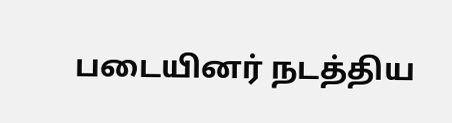படையினர் நடத்திய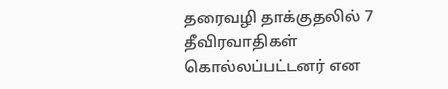தரைவழி தாக்குதலில் 7 தீவிரவாதிகள் கொல்லப்பட்டனர் என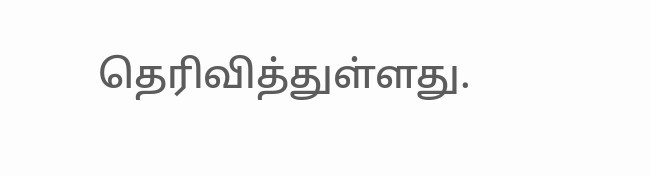தெரிவித்துள்ளது.